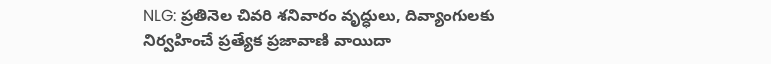NLG: ప్రతినెల చివరి శనివారం వృద్ధులు, దివ్యాంగులకు నిర్వహించే ప్రత్యేక ప్రజావాణి వాయిదా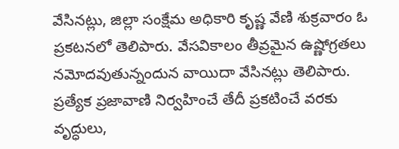వేసినట్లు, జిల్లా సంక్షేమ అధికారి కృష్ణ వేణి శుక్రవారం ఓ ప్రకటనలో తెలిపారు. వేసవికాలం తీవ్రమైన ఉష్ణోగ్రతలు నమోదవుతున్నందున వాయిదా వేసినట్లు తెలిపారు. ప్రత్యేక ప్రజావాణి నిర్వహించే తేదీ ప్రకటించే వరకు వృద్ధులు,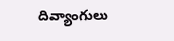దివ్యాంగులు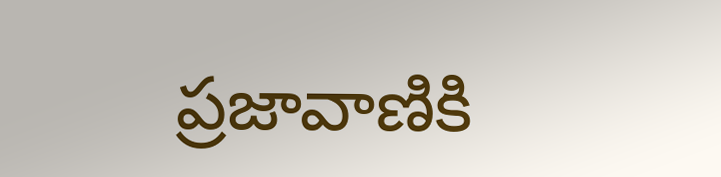ప్రజావాణికి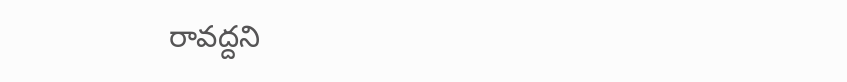రావద్దని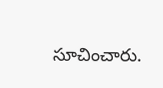సూచించారు.